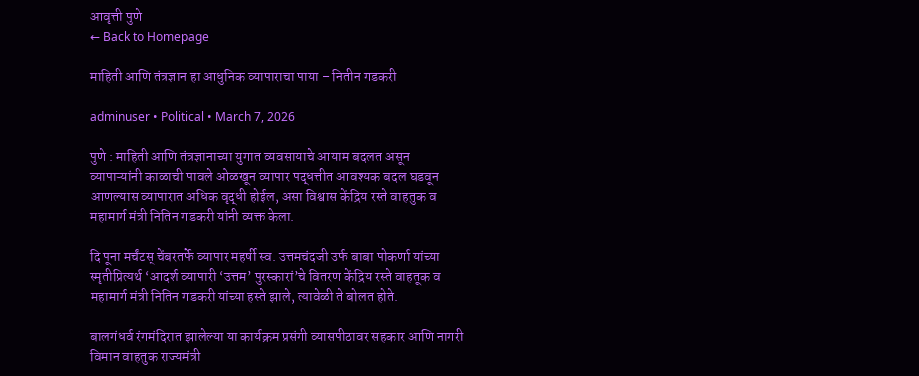आवृत्ती पुणे
← Back to Homepage

माहिती आणि तंत्रज्ञान हा आधुनिक व्यापाराचा पाया – नितीन गडकरी

adminuser • Political • March 7, 2026

पुणे : माहिती आणि तंत्रज्ञानाच्या युगात व्यवसायाचे आयाम बदलत असून व्यापाऱ्यांनी काळाची पावले ओळखून व्यापार पद्धत्तीत आवश्यक बदल घडवून आणल्यास व्यापारात अधिक वृद्धी होईल, असा विश्वास केंद्रिय रस्ते वाहतुक व महामार्ग मंत्री नितिन गडकरी यांनी व्यक्त केला.

दि पूना मर्चंटस् चेंबरतर्फे व्यापार महर्षी स्व. उत्तमचंदजी उर्फ बाबा पोकर्णा यांच्या स्मृतीप्रित्यर्थ ‘आदर्श व्यापारी ‘उत्तम’ पुरस्कारां’चे वितरण केंद्रिय रस्ते वाहतूक व महामार्ग मंत्री नितिन गडकरी यांच्या हस्ते झाले, त्यावेळी ते बोलत होते.

बालगंधर्व रंगमंदिरात झालेल्या या कार्यक्रम प्रसंगी व्यासपीठावर सहकार आणि नागरी विमान वाहतुक राज्यमंत्री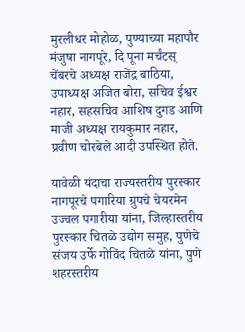मुरलीधर मोहोळ, पुण्याच्या महापौर मंजुषा नागपूरे, दि पूना मर्चंटस् चेंबरचे अध्यक्ष राजेंद्र बाठिया, उपाध्यक्ष अजित बोरा, सचिव ईश्वर नहार, सहसचिव आशिष दुगड आणि माजी अध्यक्ष रायकुमार नहार, प्रवीण चोरबेले आदी उपस्थित होते.

यावेळी यंदाचा राज्यस्तरीय पुरस्कार नागपूरचे पगारिया ग्रुपचे चेयरमेन उज्वल पगारीया यांना, जिल्हास्तरीय पुरस्कार चितळे उद्योग समुह, पुणेचे संजय उर्फे गोविंद चितळे यांना, पुणे शहरस्तरीय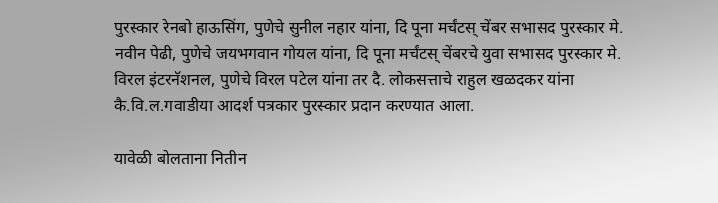पुरस्कार रेनबो हाऊसिंग, पुणेचे सुनील नहार यांना, दि पूना मर्चंटस् चेंबर सभासद पुरस्कार मे. नवीन पेढी, पुणेचे जयभगवान गोयल यांना, दि पूना मर्चंटस् चेंबरचे युवा सभासद पुरस्कार मे. विरल इंटरनॅशनल, पुणेचे विरल पटेल यांना तर दै. लोकसत्ताचे राहुल खळदकर यांना कै.वि.ल.गवाडीया आदर्श पत्रकार पुरस्कार प्रदान करण्यात आला.

यावेळी बोलताना नितीन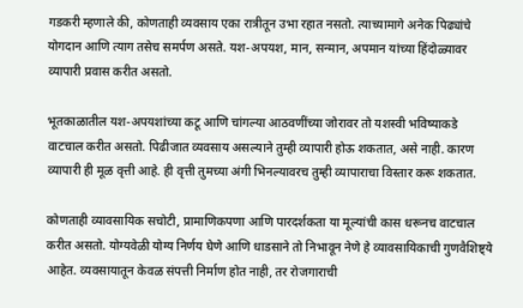गडकरी म्हणाले की, कोणताही व्यवसाय एका रात्रीतून उभा रहात नसतो. त्याच्यामागे अनेक पिढ्यांचे योगदान आणि त्याग तसेच समर्पण असते. यश-अपयश, मान, सन्मान, अपमान यांच्या हिंदोळ्यावर व्यापारी प्रवास करीत असतो.

भूतकाळातील यश-अपयशांच्या कटू आणि चांगल्या आठवणींच्या जोरावर तो यशस्वी भविष्याकडे वाटचाल करीत असतो. पिढीजात व्यवसाय असल्याने तुम्ही व्यापारी होऊ शकतात, असे नाही. कारण व्यापारी ही मूळ वृत्ती आहे. ही वृत्ती तुमच्या अंगी भिनल्यावरच तुम्ही व्यापाराचा विस्तार करू शकतात.

कोणताही व्यावसायिक सचोटी, प्रामाणिकपणा आणि पारदर्शकता या मूल्यांची कास धरूनच वाटचाल करीत असतो. योग्यवेळी योग्य निर्णय घेणे आणि धाडसाने तो निभावून नेणे हे व्यावसायिकाची गुणवैशिष्ट्ये आहेत. व्यवसायातून केवळ संपत्ती निर्माण होत नाही, तर रोजगाराची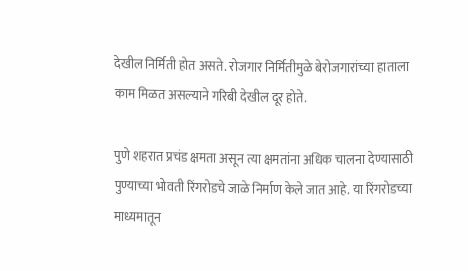देखील निर्मिती होत असते. रोजगार निर्मितीमुळे बेरोजगारांच्या हाताला काम मिळत असल्याने गरिबी देखील दूर होते.

पुणे शहरात प्रचंड क्षमता असून त्या क्षमतांना अधिक चालना देण्यासाठी पुण्याच्या भोवती रिंगरोडचे जाळे निर्माण केले जात आहे. या रिंगरोडच्या माध्यमातून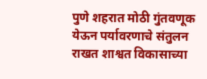पुणे शहरात मोठी गुंतवणूक येऊन पर्यावरणाचे संतुलन राखत शाश्वत विकासाच्या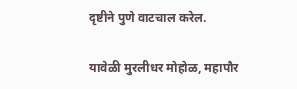दृष्टीने पुणे वाटचाल करेल.

यावेळी मुरलीधर मोहोळ, महापौर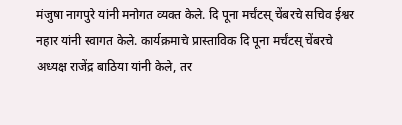मंजुषा नागपुरे यांनी मनोगत व्यक्त केले. दि पूना मर्चंटस् चेंबरचे सचिव ईश्वर नहार यांनी स्वागत केले. कार्यक्रमाचे प्रास्ताविक दि पूना मर्चंटस् चेंबरचे अध्यक्ष राजेंद्र बाठिया यांनी केले, तर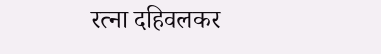रत्ना दहिवलकर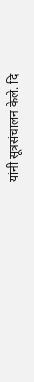यांनी सूत्रसंचालन केले. दि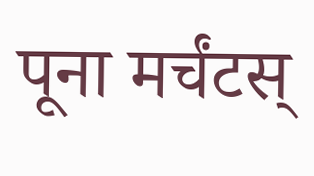पूना मर्चंटस्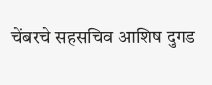चेंबरचे सहसचिव आशिष दुगड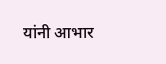यांनी आभार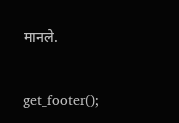मानले.

get_footer();